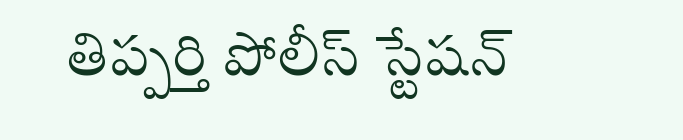తిప్పర్తి పోలీస్ స్టేషన్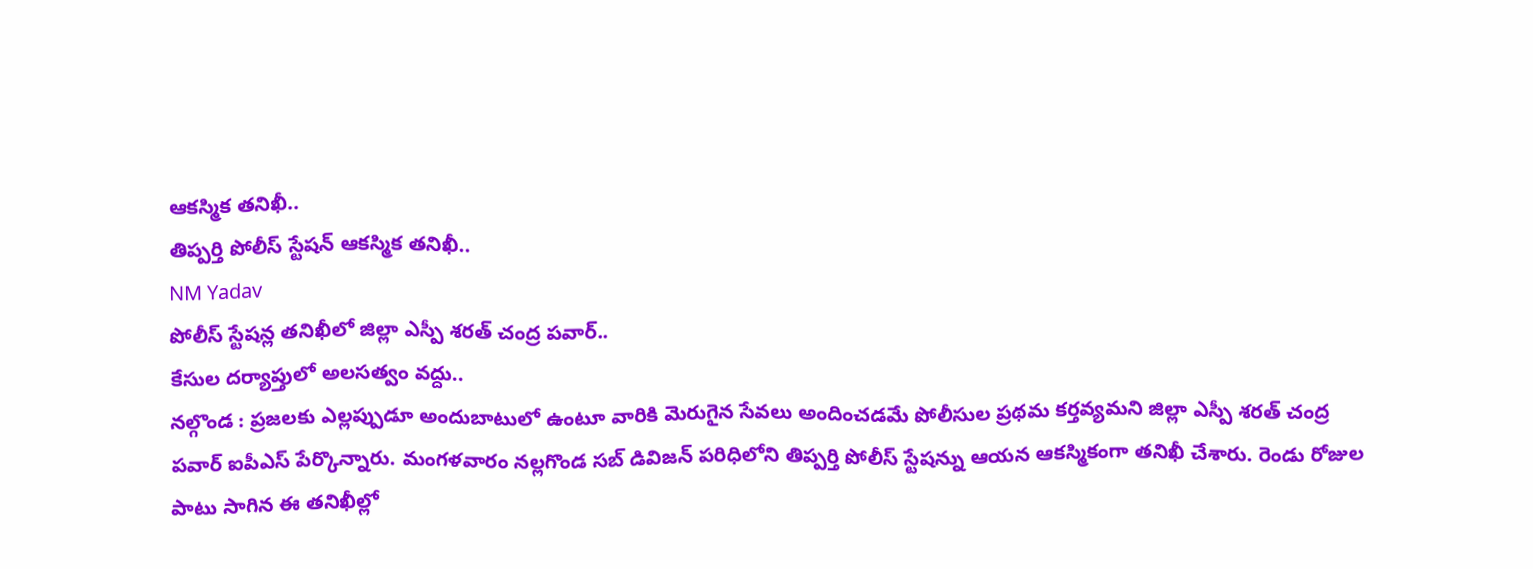ఆకస్మిక తనిఖీ..
తిప్పర్తి పోలీస్ స్టేషన్ ఆకస్మిక తనిఖీ..
NM Yadav
పోలీస్ స్టేషన్ల తనిఖీలో జిల్లా ఎస్పీ శరత్ చంద్ర పవార్..
కేసుల దర్యాప్తులో అలసత్వం వద్దు..
నల్గొండ : ప్రజలకు ఎల్లప్పుడూ అందుబాటులో ఉంటూ వారికి మెరుగైన సేవలు అందించడమే పోలీసుల ప్రథమ కర్తవ్యమని జిల్లా ఎస్పీ శరత్ చంద్ర పవార్ ఐపీఎస్ పేర్కొన్నారు. మంగళవారం నల్లగొండ సబ్ డివిజన్ పరిధిలోని తిప్పర్తి పోలీస్ స్టేషన్ను ఆయన ఆకస్మికంగా తనిఖీ చేశారు. రెండు రోజుల పాటు సాగిన ఈ తనిఖీల్లో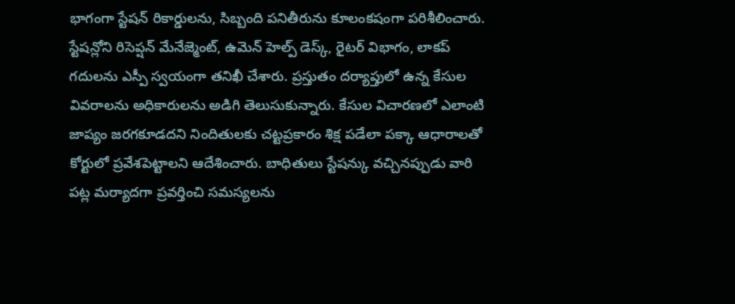భాగంగా స్టేషన్ రికార్డులను, సిబ్బంది పనితీరును కూలంకషంగా పరిశీలించారు.
స్టేషన్లోని రిసెప్షన్ మేనేజ్మెంట్, ఉమెన్ హెల్ప్ డెస్క్, రైటర్ విభాగం, లాకప్ గదులను ఎస్పీ స్వయంగా తనిఖీ చేశారు. ప్రస్తుతం దర్యాప్తులో ఉన్న కేసుల వివరాలను అధికారులను అడిగి తెలుసుకున్నారు. కేసుల విచారణలో ఎలాంటి జాప్యం జరగకూడదని నిందితులకు చట్టప్రకారం శిక్ష పడేలా పక్కా ఆధారాలతో కోర్టులో ప్రవేశపెట్టాలని ఆదేశించారు. బాధితులు స్టేషన్కు వచ్చినప్పుడు వారి పట్ల మర్యాదగా ప్రవర్తించి సమస్యలను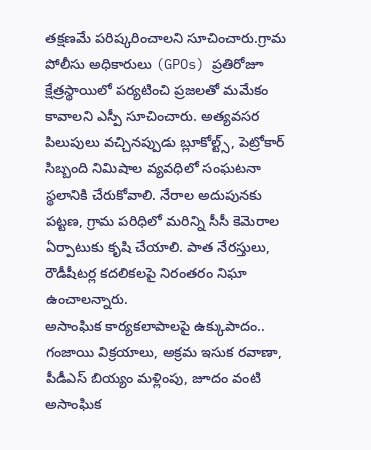తక్షణమే పరిష్కరించాలని సూచించారు.గ్రామ పోలీసు అధికారులు (GPOs) ప్రతిరోజూ క్షేత్రస్థాయిలో పర్యటించి ప్రజలతో మమేకం కావాలని ఎస్పీ సూచించారు. అత్యవసర పిలుపులు వచ్చినప్పుడు బ్లూకోల్ట్స్, పెట్రోకార్ సిబ్బంది నిమిషాల వ్యవధిలో సంఘటనా స్థలానికి చేరుకోవాలి. నేరాల అదుపునకు పట్టణ, గ్రామ పరిధిలో మరిన్ని సీసీ కెమెరాల ఏర్పాటుకు కృషి చేయాలి. పాత నేరస్తులు, రౌడీషీటర్ల కదలికలపై నిరంతరం నిఘా ఉంచాలన్నారు.
అసాంఘిక కార్యకలాపాలపై ఉక్కుపాదం..
గంజాయి విక్రయాలు, అక్రమ ఇసుక రవాణా, పీడీఎస్ బియ్యం మళ్లింపు, జూదం వంటి అసాంఘిక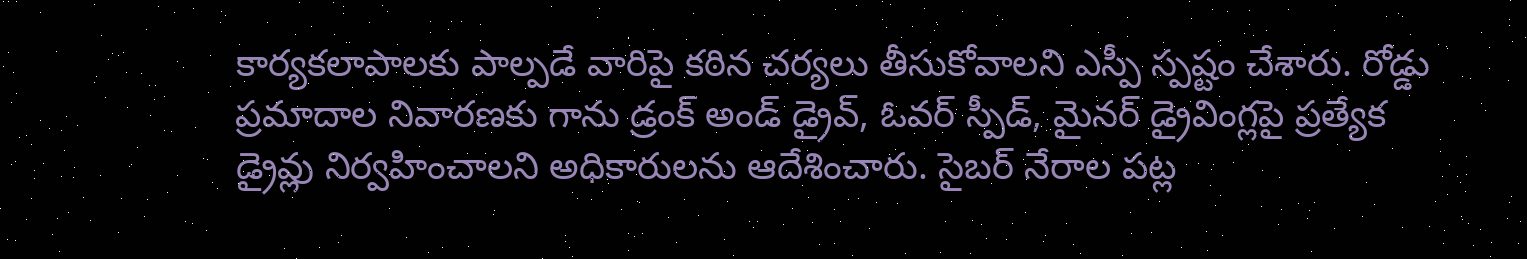కార్యకలాపాలకు పాల్పడే వారిపై కఠిన చర్యలు తీసుకోవాలని ఎస్పీ స్పష్టం చేశారు. రోడ్డు ప్రమాదాల నివారణకు గాను డ్రంక్ అండ్ డ్రైవ్, ఓవర్ స్పీడ్, మైనర్ డ్రైవింగ్లపై ప్రత్యేక డ్రైవ్లు నిర్వహించాలని అధికారులను ఆదేశించారు. సైబర్ నేరాల పట్ల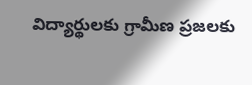విద్యార్థులకు గ్రామీణ ప్రజలకు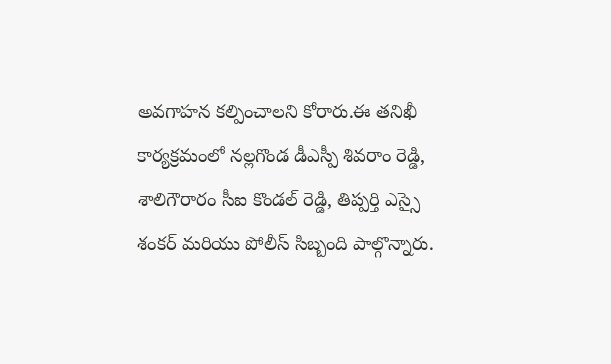అవగాహన కల్పించాలని కోరారు.ఈ తనిఖీ కార్యక్రమంలో నల్లగొండ డీఎస్పీ శివరాం రెడ్డి, శాలిగౌరారం సీఐ కొండల్ రెడ్డి, తిప్పర్తి ఎస్సై శంకర్ మరియు పోలీస్ సిబ్బంది పాల్గొన్నారు.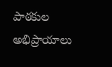పాఠకుల అభిప్రాయాలు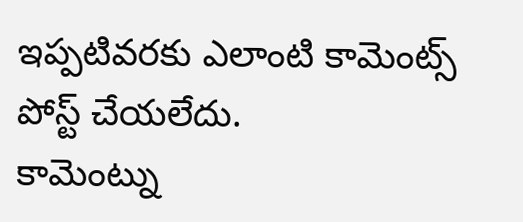ఇప్పటివరకు ఎలాంటి కామెంట్స్ పోస్ట్ చేయలేదు.
కామెంట్ను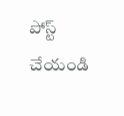పోస్ట్ చేయండి